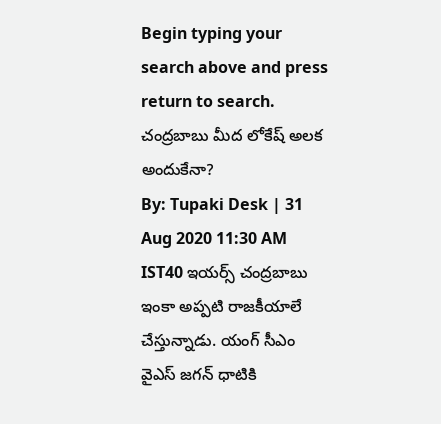Begin typing your search above and press return to search.
చంద్రబాబు మీద లోకేష్ అలక అందుకేనా?
By: Tupaki Desk | 31 Aug 2020 11:30 AM IST40 ఇయర్స్ చంద్రబాబు ఇంకా అప్పటి రాజకీయాలే చేస్తున్నాడు. యంగ్ సీఎం వైఎస్ జగన్ ధాటికి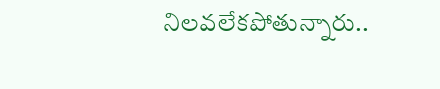నిలవలేకపోతున్నారు..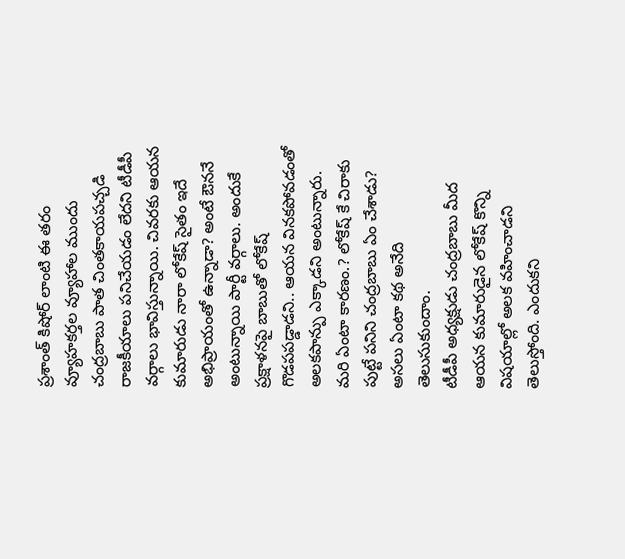ప్రశాంత్ కిషోర్ లాంటి ఈ తరం వ్యూహకర్తల వ్యూహాల ముందు చంద్రబాబు పాత చింతకాయపచ్చడి రాజకీయాలు పనిచేయడం లేదని టీడీపీ వర్గాలు భావిస్తున్నాయి. చివరకు ఆయన కుమారుడు నారా లోకేష్ సైతం ఇదే అభిప్రాయంతో ఉన్నాడా? అంటే ఔననే అంటున్నాయి పార్టీ వర్గాలు. అందుకే ప్రక్షాళనపై బాబుతో లోకేష్ గొడపపడ్డాడని.. ఆయన వినకపోవడంతో అలకపాన్పు ఎక్కాడని అంటున్నారు. మరి ఏంటా కారణం.? లోకేష్ కే చిరాకు పుట్టే పనిని చంద్రబాబు ఏం చేశాడు? అసలు ఏంటా కథ అనేది తెలుసుకుందాం.
టీడీపీ అధ్యక్షుడు చంద్రబాబు మీద ఆయన కుమారుడైన లోకేష్ కొన్ని విషయాల్లో అలక వహించాడని తెలుస్తోంది. ఎందుకని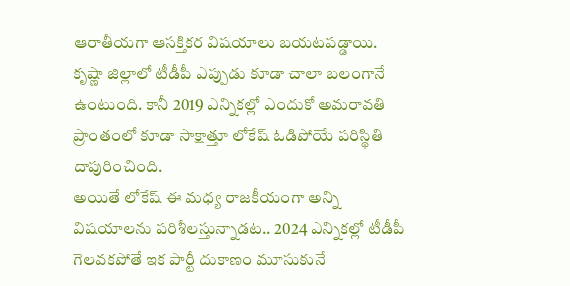ఆరాతీయగా ఆసక్తికర విషయాలు బయటపడ్డాయి. కృష్ణా జిల్లాలో టీడీపీ ఎప్పుడు కూడా చాలా బలంగానే ఉంటుంది. కానీ 2019 ఎన్నికల్లో ఎందుకో అమరావతి ప్రాంతంలో కూడా సాక్షాత్తూ లోకేష్ ఓడిపోయే పరిస్థితి దాపురించింది.
అయితే లోకేష్ ఈ మధ్య రాజకీయంగా అన్ని విషయాలను పరిశీలస్తున్నాడట.. 2024 ఎన్నికల్లో టీడీపీ గెలవకపోతే ఇక పార్టీ దుకాణం మూసుకునే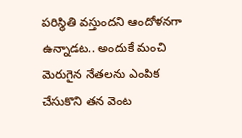పరిస్థితి వస్తుందని ఆందోళనగా ఉన్నాడట.. అందుకే మంచి మెరుగైన నేతలను ఎంపిక చేసుకొని తన వెంట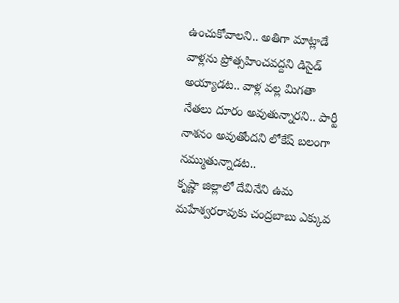ఉంచుకోవాలని.. అతిగా మాట్లాడే వాళ్లను ప్రోత్సహించవద్దని డిసైడ్ అయ్యాడట.. వాళ్ల వల్ల మిగతా నేతలు దూరం అవుతున్నారని.. పార్టీ నాశనం అవుతోందని లోకేష్ బలంగా నమ్ముతున్నాడట..
కృష్ణా జిల్లాలో దేవినేని ఉమ మహేశ్వరరావుకు చంద్రబాబు ఎక్కువ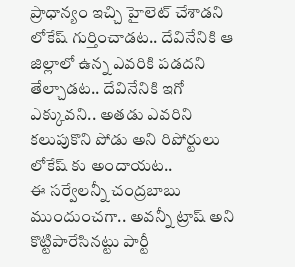ప్రాధాన్యం ఇచ్చి హైలెట్ చేశాడని లోకేష్ గుర్తించాడట.. దేవినేనికి ఆ జిల్లాలో ఉన్న ఎవరికి పడదని తేల్చాడట.. దేవినేనికి ఇగో ఎక్కువని.. అతడు ఎవరిని కలుపుకొని పోడు అని రిపోర్టులు లోకేష్ కు అందాయట..
ఈ సర్వేలన్నీ చంద్రబాబు ముందుంచగా.. అవన్నీ ట్రాష్ అని కొట్టిపారేసినట్టు పార్టీ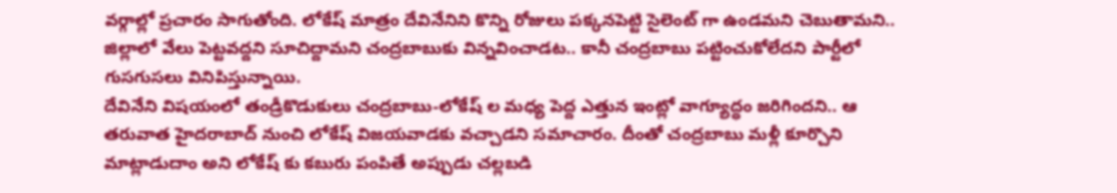వర్గాల్లో ప్రచారం సాగుతోంది. లోకేష్ మాత్రం దేవినేనిని కొన్ని రోజులు పక్కనపెట్టి సైలెంట్ గా ఉండమని చెబుతామని.. జిల్లాలో వేలు పెట్టవద్దని సూచిద్దామని చంద్రబాబుకు విన్నవించాడట.. కానీ చంద్రబాబు పట్టించుకోలేదని పార్టీలో గుసగుసలు వినిపిస్తున్నాయి.
దేవినేని విషయంలో తండ్రీకొడుకులు చంద్రబాబు-లోకేష్ ల మధ్య పెద్ద ఎత్తున ఇంట్లో వాగ్యూద్ధం జరిగిందని.. ఆ తరువాత హైదరాబాద్ నుంచి లోకేష్ విజయవాడకు వచ్చాడని సమాచారం. దీంతో చంద్రబాబు మళ్లీ కూర్చొని మాట్లాడుదాం అని లోకేష్ కు కబురు పంపితే అప్పుడు చల్లబడి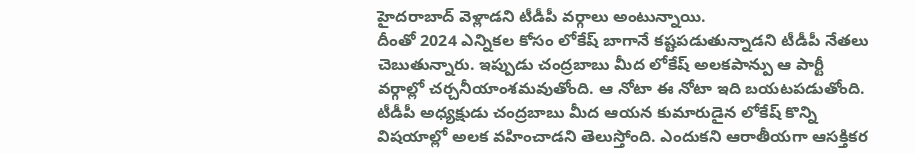హైదరాబాద్ వెళ్లాడని టీడీపీ వర్గాలు అంటున్నాయి.
దీంతో 2024 ఎన్నికల కోసం లోకేష్ బాగానే కష్టపడుతున్నాడని టీడీపీ నేతలు చెబుతున్నారు. ఇప్పుడు చంద్రబాబు మీద లోకేష్ అలకపాన్పు ఆ పార్టీ వర్గాల్లో చర్చనీయాంశమవుతోంది. ఆ నోటా ఈ నోటా ఇది బయటపడుతోంది.
టీడీపీ అధ్యక్షుడు చంద్రబాబు మీద ఆయన కుమారుడైన లోకేష్ కొన్ని విషయాల్లో అలక వహించాడని తెలుస్తోంది. ఎందుకని ఆరాతీయగా ఆసక్తికర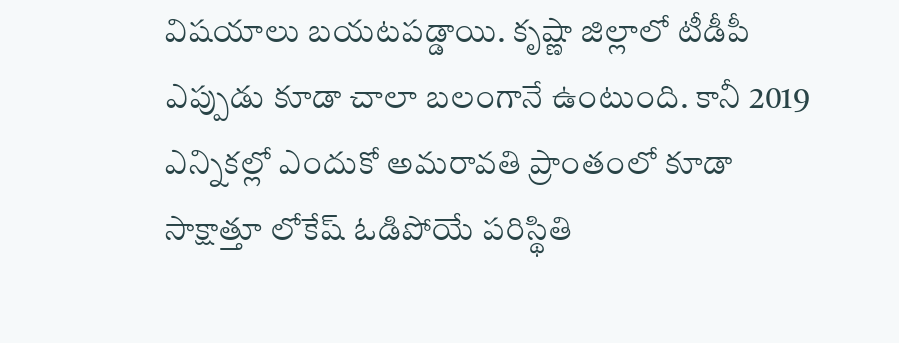విషయాలు బయటపడ్డాయి. కృష్ణా జిల్లాలో టీడీపీ ఎప్పుడు కూడా చాలా బలంగానే ఉంటుంది. కానీ 2019 ఎన్నికల్లో ఎందుకో అమరావతి ప్రాంతంలో కూడా సాక్షాత్తూ లోకేష్ ఓడిపోయే పరిస్థితి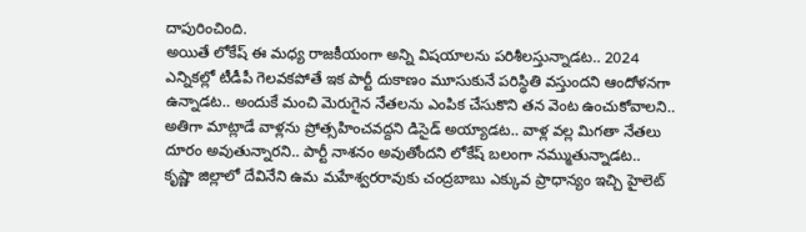దాపురించింది.
అయితే లోకేష్ ఈ మధ్య రాజకీయంగా అన్ని విషయాలను పరిశీలస్తున్నాడట.. 2024 ఎన్నికల్లో టీడీపీ గెలవకపోతే ఇక పార్టీ దుకాణం మూసుకునే పరిస్థితి వస్తుందని ఆందోళనగా ఉన్నాడట.. అందుకే మంచి మెరుగైన నేతలను ఎంపిక చేసుకొని తన వెంట ఉంచుకోవాలని.. అతిగా మాట్లాడే వాళ్లను ప్రోత్సహించవద్దని డిసైడ్ అయ్యాడట.. వాళ్ల వల్ల మిగతా నేతలు దూరం అవుతున్నారని.. పార్టీ నాశనం అవుతోందని లోకేష్ బలంగా నమ్ముతున్నాడట..
కృష్ణా జిల్లాలో దేవినేని ఉమ మహేశ్వరరావుకు చంద్రబాబు ఎక్కువ ప్రాధాన్యం ఇచ్చి హైలెట్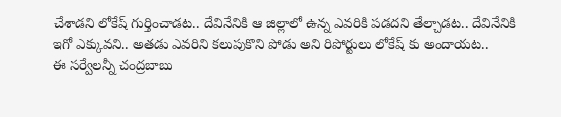చేశాడని లోకేష్ గుర్తించాడట.. దేవినేనికి ఆ జిల్లాలో ఉన్న ఎవరికి పడదని తేల్చాడట.. దేవినేనికి ఇగో ఎక్కువని.. అతడు ఎవరిని కలుపుకొని పోడు అని రిపోర్టులు లోకేష్ కు అందాయట..
ఈ సర్వేలన్నీ చంద్రబాబు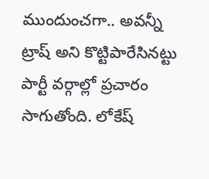ముందుంచగా.. అవన్నీ ట్రాష్ అని కొట్టిపారేసినట్టు పార్టీ వర్గాల్లో ప్రచారం సాగుతోంది. లోకేష్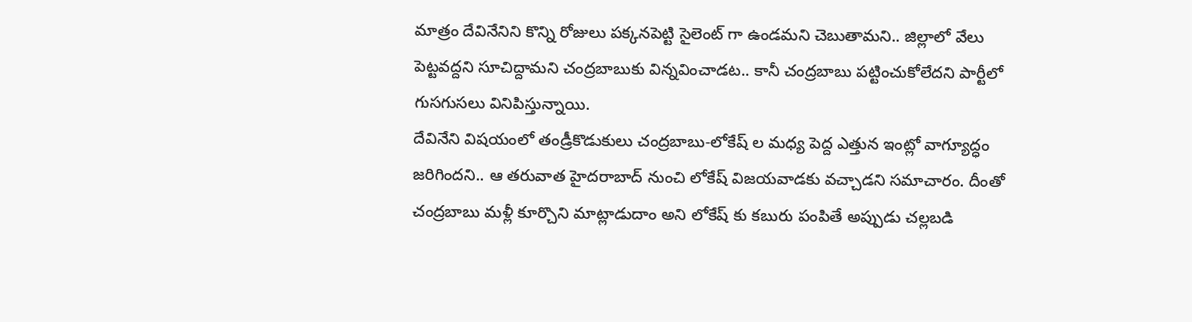మాత్రం దేవినేనిని కొన్ని రోజులు పక్కనపెట్టి సైలెంట్ గా ఉండమని చెబుతామని.. జిల్లాలో వేలు పెట్టవద్దని సూచిద్దామని చంద్రబాబుకు విన్నవించాడట.. కానీ చంద్రబాబు పట్టించుకోలేదని పార్టీలో గుసగుసలు వినిపిస్తున్నాయి.
దేవినేని విషయంలో తండ్రీకొడుకులు చంద్రబాబు-లోకేష్ ల మధ్య పెద్ద ఎత్తున ఇంట్లో వాగ్యూద్ధం జరిగిందని.. ఆ తరువాత హైదరాబాద్ నుంచి లోకేష్ విజయవాడకు వచ్చాడని సమాచారం. దీంతో చంద్రబాబు మళ్లీ కూర్చొని మాట్లాడుదాం అని లోకేష్ కు కబురు పంపితే అప్పుడు చల్లబడి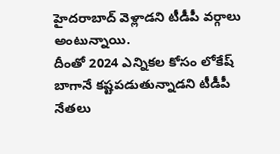హైదరాబాద్ వెళ్లాడని టీడీపీ వర్గాలు అంటున్నాయి.
దీంతో 2024 ఎన్నికల కోసం లోకేష్ బాగానే కష్టపడుతున్నాడని టీడీపీ నేతలు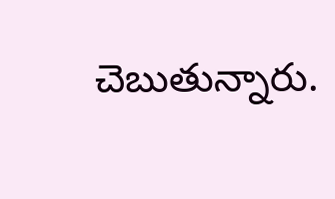చెబుతున్నారు.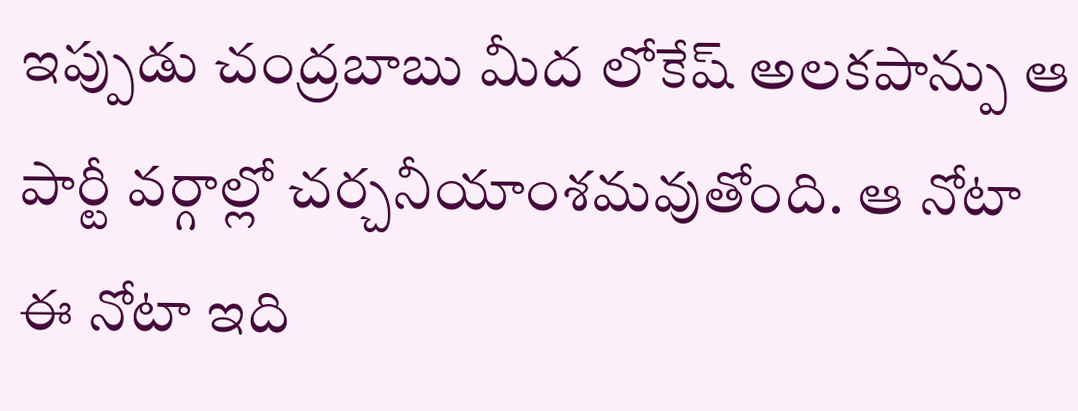ఇప్పుడు చంద్రబాబు మీద లోకేష్ అలకపాన్పు ఆ పార్టీ వర్గాల్లో చర్చనీయాంశమవుతోంది. ఆ నోటా ఈ నోటా ఇది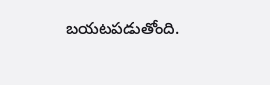బయటపడుతోంది.